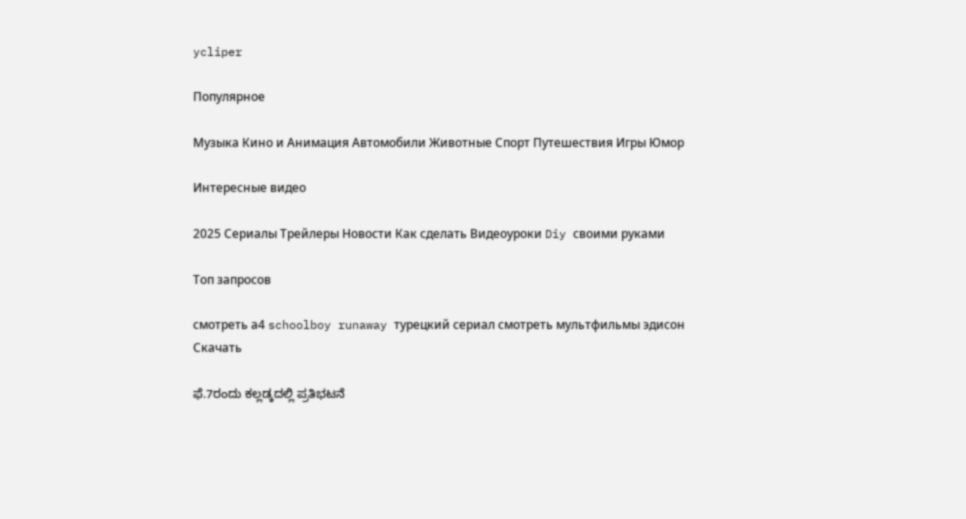ycliper

Популярное

Музыка Кино и Анимация Автомобили Животные Спорт Путешествия Игры Юмор

Интересные видео

2025 Сериалы Трейлеры Новости Как сделать Видеоуроки Diy своими руками

Топ запросов

смотреть а4 schoolboy runaway турецкий сериал смотреть мультфильмы эдисон
Скачать

ಫೆ.7ರಂದು ಕಲ್ಲಡ್ಕದಲ್ಲಿ ಪ್ರತಿಭಟನೆ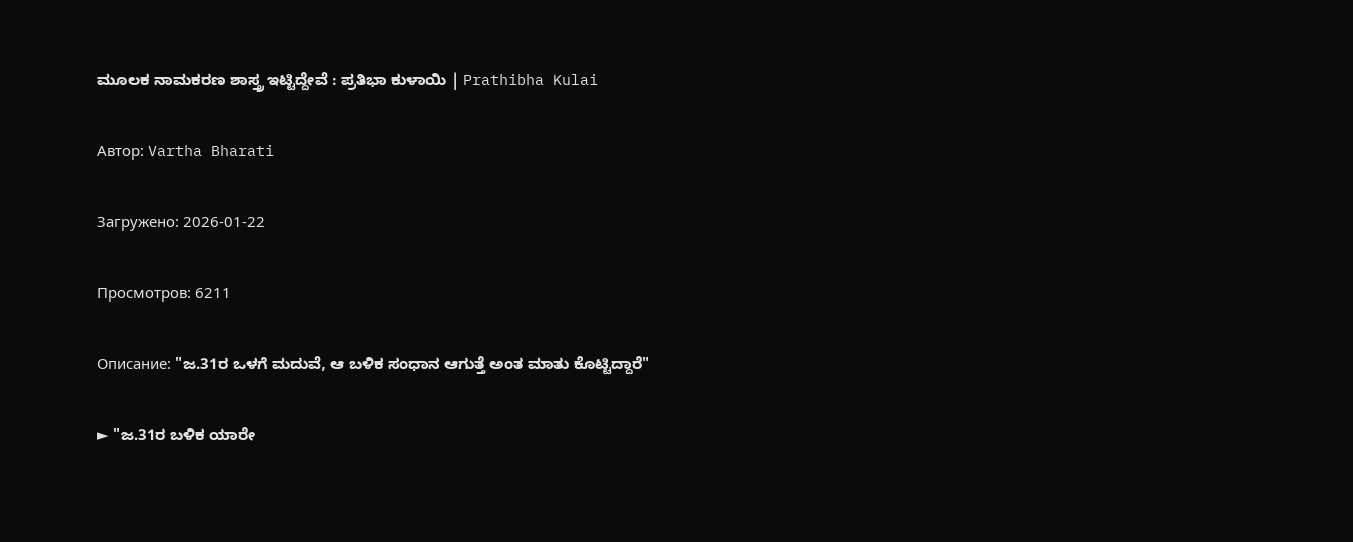ಮೂಲಕ ನಾಮಕರಣ ಶಾಸ್ತ್ರ ಇಟ್ಟಿದ್ದೇವೆ : ಪ್ರತಿಭಾ ಕುಳಾಯಿ | Prathibha Kulai

Автор: Vartha Bharati

Загружено: 2026-01-22

Просмотров: 6211

Описание: "ಜ.31ರ ಒಳಗೆ ಮದುವೆ, ಆ ಬಳಿಕ ಸಂಧಾನ ಆಗುತ್ತೆ ಅಂತ ಮಾತು ಕೊಟ್ಟಿದ್ದಾರೆ"

► "ಜ.31ರ ಬಳಿಕ ಯಾರೇ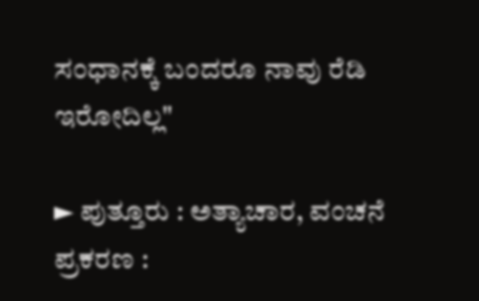ಸಂಧಾನಕ್ಕೆ ಬಂದರೂ ನಾವು ರೆಡಿ ಇರೋದಿಲ್ಲ"

► ಪುತ್ತೂರು : ಅತ್ಯಾಚಾರ, ವಂಚನೆ ಪ್ರಕರಣ :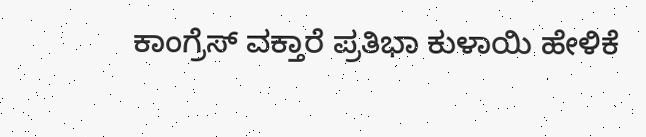ಕಾಂಗ್ರೆಸ್ ವಕ್ತಾರೆ ಪ್ರತಿಭಾ ಕುಳಾಯಿ ಹೇಳಿಕೆ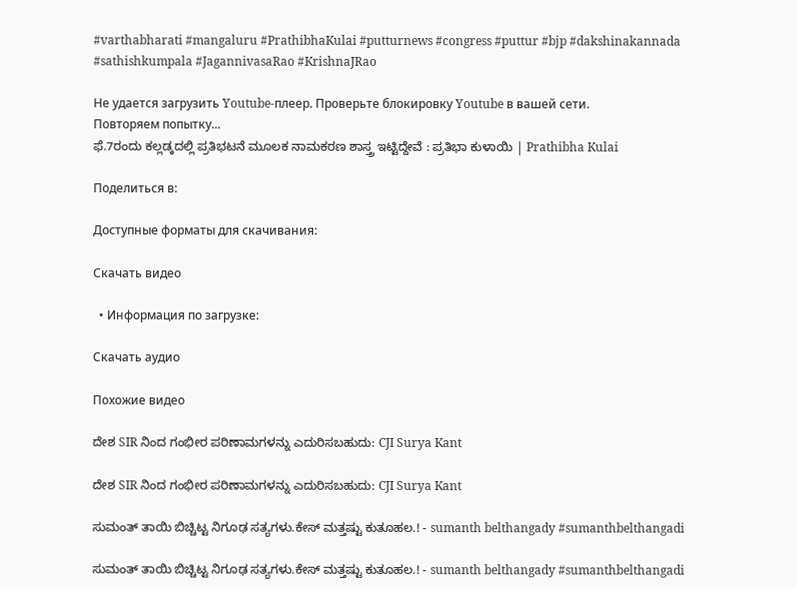#varthabharati #mangaluru #PrathibhaKulai #putturnews #congress #puttur #bjp #dakshinakannada #sathishkumpala #JagannivasaRao #KrishnaJRao

Не удается загрузить Youtube-плеер. Проверьте блокировку Youtube в вашей сети.
Повторяем попытку...
ಫೆ.7ರಂದು ಕಲ್ಲಡ್ಕದಲ್ಲಿ ಪ್ರತಿಭಟನೆ ಮೂಲಕ ನಾಮಕರಣ ಶಾಸ್ತ್ರ ಇಟ್ಟಿದ್ದೇವೆ : ಪ್ರತಿಭಾ ಕುಳಾಯಿ | Prathibha Kulai

Поделиться в:

Доступные форматы для скачивания:

Скачать видео

  • Информация по загрузке:

Скачать аудио

Похожие видео

ದೇಶ SIR ನಿಂದ ಗಂಭೀರ ಪರಿಣಾಮಗಳನ್ನು ಎದುರಿಸಬಹುದು: CJI Surya Kant

ದೇಶ SIR ನಿಂದ ಗಂಭೀರ ಪರಿಣಾಮಗಳನ್ನು ಎದುರಿಸಬಹುದು: CJI Surya Kant

ಸುಮಂತ್ ತಾಯಿ ಬಿಚ್ಚಿಟ್ಟ ನಿಗೂಢ ಸತ್ಯಗಳು.ಕೇಸ್ ಮತ್ತಷ್ಟು ಕುತೂಹಲ.! - sumanth belthangady #sumanthbelthangadi

ಸುಮಂತ್ ತಾಯಿ ಬಿಚ್ಚಿಟ್ಟ ನಿಗೂಢ ಸತ್ಯಗಳು.ಕೇಸ್ ಮತ್ತಷ್ಟು ಕುತೂಹಲ.! - sumanth belthangady #sumanthbelthangadi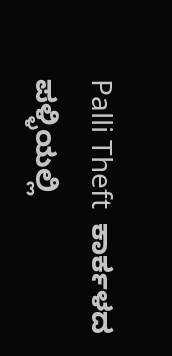Palli Theft  ಕಾರ್ಕಳದ ಪಳ್ಳಿಯಲ್ಲಿ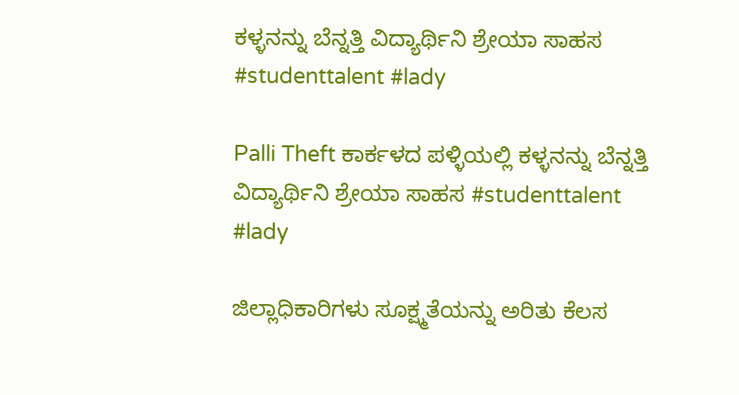ಕಳ್ಳನನ್ನು ಬೆನ್ನತ್ತಿ ವಿದ್ಯಾರ್ಥಿನಿ ಶ್ರೇಯಾ ಸಾಹಸ #studenttalent #lady

Palli Theft ಕಾರ್ಕಳದ ಪಳ್ಳಿಯಲ್ಲಿ ಕಳ್ಳನನ್ನು ಬೆನ್ನತ್ತಿ ವಿದ್ಯಾರ್ಥಿನಿ ಶ್ರೇಯಾ ಸಾಹಸ #studenttalent #lady

ಜಿಲ್ಲಾಧಿಕಾರಿಗಳು ಸೂಕ್ಷ್ಮತೆಯನ್ನು ಅರಿತು ಕೆಲಸ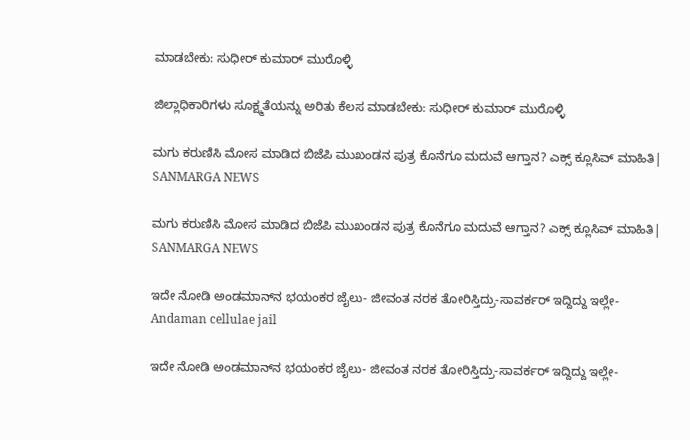ಮಾಡಬೇಕು: ಸುಧೀರ್‌ ಕುಮಾರ್‌ ಮುರೊಳ್ಳಿ

ಜಿಲ್ಲಾಧಿಕಾರಿಗಳು ಸೂಕ್ಷ್ಮತೆಯನ್ನು ಅರಿತು ಕೆಲಸ ಮಾಡಬೇಕು: ಸುಧೀರ್‌ ಕುಮಾರ್‌ ಮುರೊಳ್ಳಿ

ಮಗು ಕರುಣಿಸಿ ಮೋಸ ಮಾಡಿದ ಬಿಜೆಪಿ ಮುಖಂಡನ ಪುತ್ರ ಕೊನೆಗೂ ಮದುವೆ ಆಗ್ತಾನ? ಎಕ್ಸ್ ಕ್ಲೂಸಿವ್ ಮಾಹಿತಿ| SANMARGA NEWS

ಮಗು ಕರುಣಿಸಿ ಮೋಸ ಮಾಡಿದ ಬಿಜೆಪಿ ಮುಖಂಡನ ಪುತ್ರ ಕೊನೆಗೂ ಮದುವೆ ಆಗ್ತಾನ? ಎಕ್ಸ್ ಕ್ಲೂಸಿವ್ ಮಾಹಿತಿ| SANMARGA NEWS

ಇದೇ ನೋಡಿ ಅಂಡಮಾನ್‌ನ ಭಯಂಕರ ಜೈಲು- ಜೀವಂತ ನರಕ ತೋರಿಸ್ತಿದ್ರು-ಸಾವರ್ಕರ್ ಇದ್ದಿದ್ದು ಇಲ್ಲೇ-Andaman cellulae jail

ಇದೇ ನೋಡಿ ಅಂಡಮಾನ್‌ನ ಭಯಂಕರ ಜೈಲು- ಜೀವಂತ ನರಕ ತೋರಿಸ್ತಿದ್ರು-ಸಾವರ್ಕರ್ ಇದ್ದಿದ್ದು ಇಲ್ಲೇ-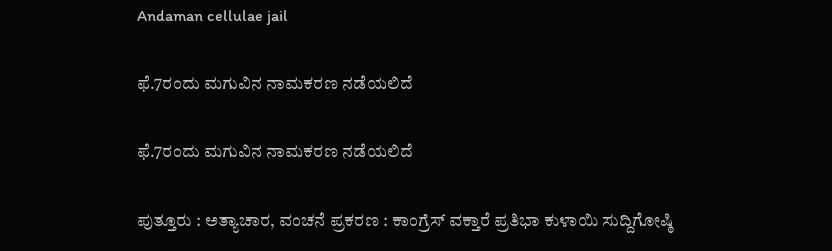Andaman cellulae jail

ಫೆ.7ರಂದು ಮಗುವಿನ ನಾಮಕರಣ ನಡೆಯಲಿದೆ

ಫೆ.7ರಂದು ಮಗುವಿನ ನಾಮಕರಣ ನಡೆಯಲಿದೆ

ಪುತ್ತೂರು : ಅತ್ಯಾಚಾರ, ವಂಚನೆ ಪ್ರಕರಣ : ಕಾಂಗ್ರೆಸ್ ವಕ್ತಾರೆ ಪ್ರತಿಭಾ ಕುಳಾಯಿ ಸುದ್ದಿಗೋಷ್ಠಿ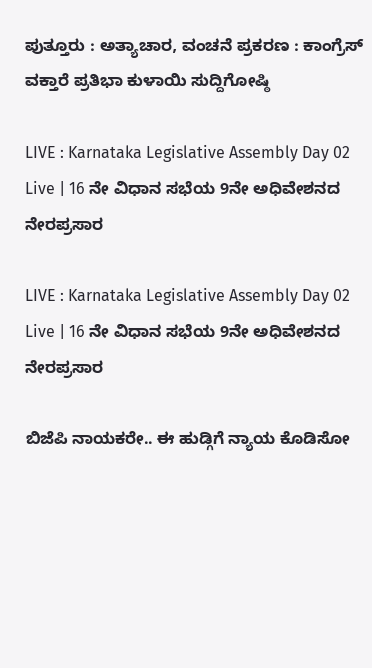ಪುತ್ತೂರು : ಅತ್ಯಾಚಾರ, ವಂಚನೆ ಪ್ರಕರಣ : ಕಾಂಗ್ರೆಸ್ ವಕ್ತಾರೆ ಪ್ರತಿಭಾ ಕುಳಾಯಿ ಸುದ್ದಿಗೋಷ್ಠಿ

LIVE : Karnataka Legislative Assembly Day 02 Live | 16 ನೇ ವಿಧಾನ ಸಭೆಯ 9ನೇ ಅಧಿವೇಶನದ ನೇರಪ್ರಸಾರ

LIVE : Karnataka Legislative Assembly Day 02 Live | 16 ನೇ ವಿಧಾನ ಸಭೆಯ 9ನೇ ಅಧಿವೇಶನದ ನೇರಪ್ರಸಾರ

ಬಿಜೆಪಿ ನಾಯಕರೇ.. ಈ ಹುಡ್ಗಿಗೆ ನ್ಯಾಯ ಕೊಡಿಸೋ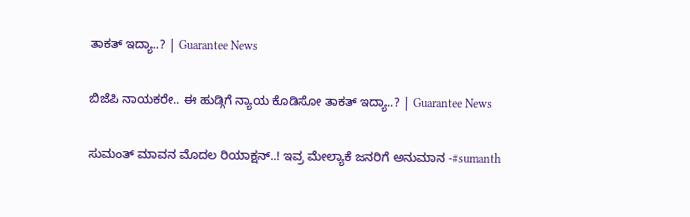ತಾಕತ್ ಇದ್ಯಾ..? | Guarantee News

ಬಿಜೆಪಿ ನಾಯಕರೇ.. ಈ ಹುಡ್ಗಿಗೆ ನ್ಯಾಯ ಕೊಡಿಸೋ ತಾಕತ್ ಇದ್ಯಾ..? | Guarantee News

ಸುಮಂತ್ ಮಾವನ ಮೊದಲ ರಿಯಾಕ್ಷನ್..! ಇವ್ರ ಮೇಲ್ಯಾಕೆ ಜನರಿಗೆ ಅನುಮಾನ -#sumanth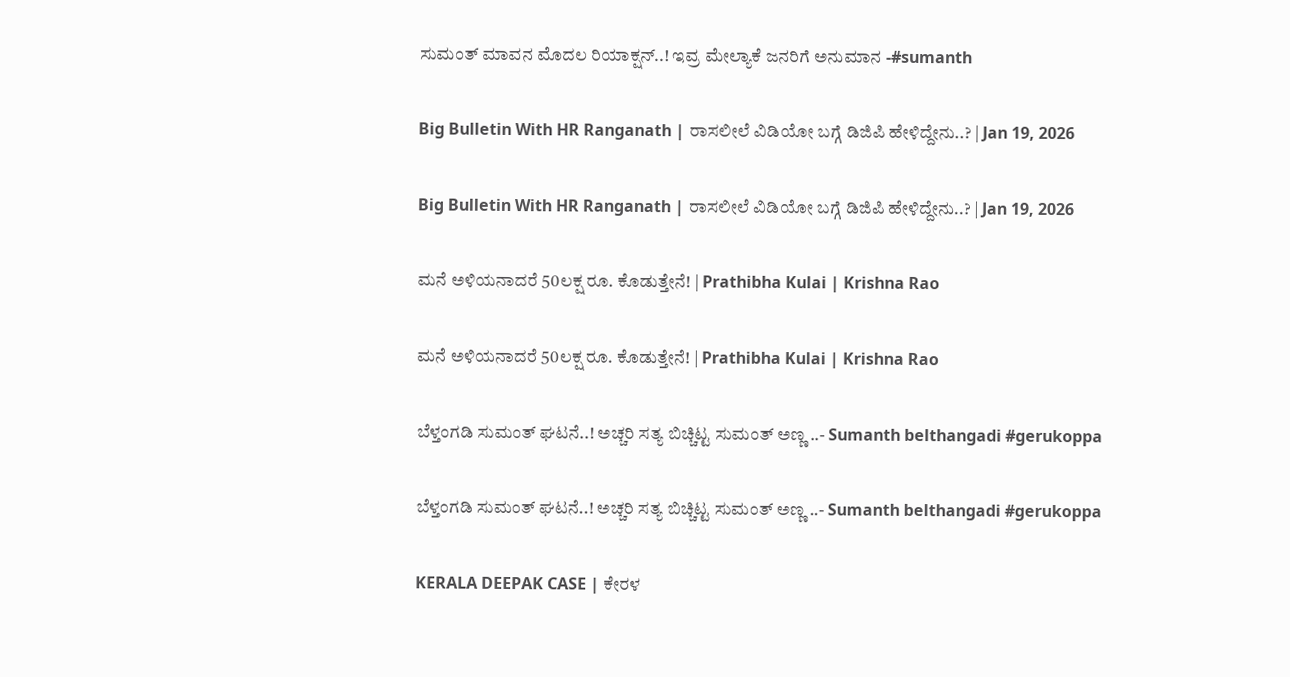ಸುಮಂತ್ ಮಾವನ ಮೊದಲ ರಿಯಾಕ್ಷನ್..! ಇವ್ರ ಮೇಲ್ಯಾಕೆ ಜನರಿಗೆ ಅನುಮಾನ -#sumanth

Big Bulletin With HR Ranganath | ರಾಸಲೀಲೆ ವಿಡಿಯೋ ಬಗ್ಗೆ ಡಿಜಿಪಿ ಹೇಳಿದ್ದೇನು..? | Jan 19, 2026

Big Bulletin With HR Ranganath | ರಾಸಲೀಲೆ ವಿಡಿಯೋ ಬಗ್ಗೆ ಡಿಜಿಪಿ ಹೇಳಿದ್ದೇನು..? | Jan 19, 2026

ಮನೆ ಅಳಿಯನಾದರೆ 50ಲಕ್ಷ ರೂ. ಕೊಡುತ್ತೇನೆ! | Prathibha Kulai | Krishna Rao

ಮನೆ ಅಳಿಯನಾದರೆ 50ಲಕ್ಷ ರೂ. ಕೊಡುತ್ತೇನೆ! | Prathibha Kulai | Krishna Rao

ಬೆಳ್ತಂಗಡಿ ಸುಮಂತ್ ಘಟನೆ..! ಅಚ್ಚರಿ ಸತ್ಯ ಬಿಚ್ಚಿಟ್ಟ ಸುಮಂತ್ ಅಣ್ಣ ..- Sumanth belthangadi #gerukoppa

ಬೆಳ್ತಂಗಡಿ ಸುಮಂತ್ ಘಟನೆ..! ಅಚ್ಚರಿ ಸತ್ಯ ಬಿಚ್ಚಿಟ್ಟ ಸುಮಂತ್ ಅಣ್ಣ ..- Sumanth belthangadi #gerukoppa

KERALA DEEPAK CASE | ಕೇರಳ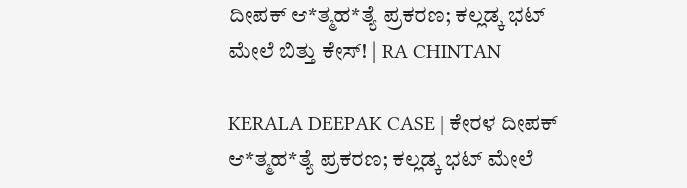ದೀಪಕ್ ಆ*ತ್ಮಹ*ತ್ಯೆ ಪ್ರಕರಣ; ಕಲ್ಲಡ್ಕ ಭಟ್ ಮೇಲೆ ಬಿತ್ತು ಕೇಸ್! | RA CHINTAN

KERALA DEEPAK CASE | ಕೇರಳ ದೀಪಕ್ ಆ*ತ್ಮಹ*ತ್ಯೆ ಪ್ರಕರಣ; ಕಲ್ಲಡ್ಕ ಭಟ್ ಮೇಲೆ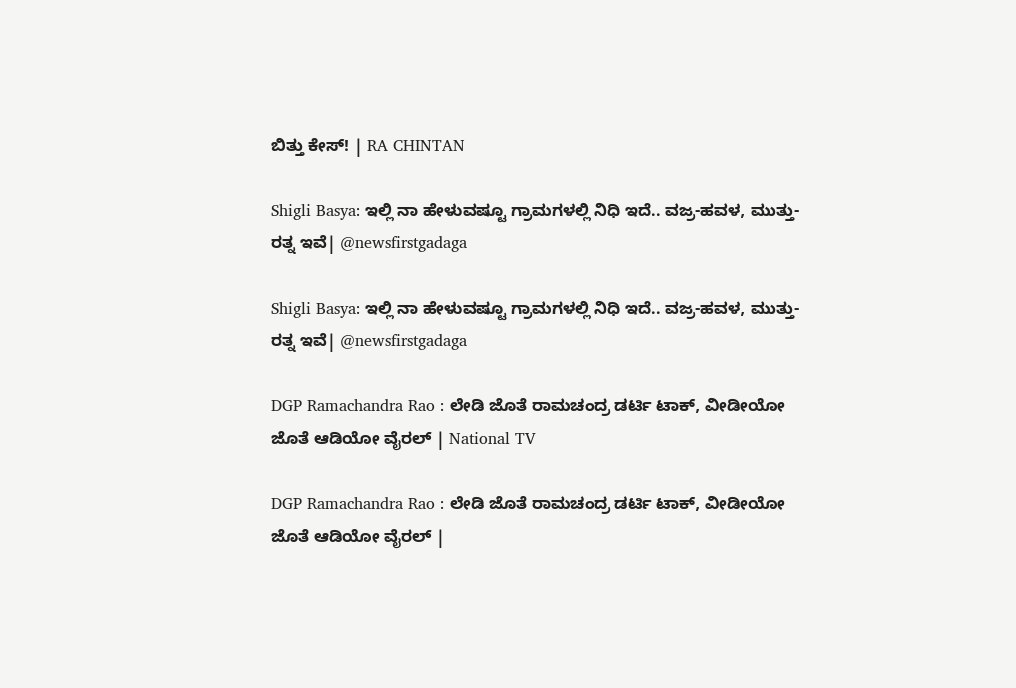ಬಿತ್ತು ಕೇಸ್! | RA CHINTAN

Shigli Basya: ಇಲ್ಲಿ ನಾ ಹೇಳುವಷ್ಟೂ ಗ್ರಾಮಗಳಲ್ಲಿ ನಿಧಿ ಇದೆ.. ವಜ್ರ-ಹವಳ, ಮುತ್ತು-ರತ್ನ ಇವೆ| @newsfirstgadaga

Shigli Basya: ಇಲ್ಲಿ ನಾ ಹೇಳುವಷ್ಟೂ ಗ್ರಾಮಗಳಲ್ಲಿ ನಿಧಿ ಇದೆ.. ವಜ್ರ-ಹವಳ, ಮುತ್ತು-ರತ್ನ ಇವೆ| @newsfirstgadaga

DGP Ramachandra Rao : ಲೇಡಿ ಜೊತೆ ರಾಮಚಂದ್ರ ಡರ್ಟಿ ಟಾಕ್, ವೀಡೀಯೋ ಜೊತೆ ಆಡಿಯೋ ವೈರಲ್ | National TV

DGP Ramachandra Rao : ಲೇಡಿ ಜೊತೆ ರಾಮಚಂದ್ರ ಡರ್ಟಿ ಟಾಕ್, ವೀಡೀಯೋ ಜೊತೆ ಆಡಿಯೋ ವೈರಲ್ |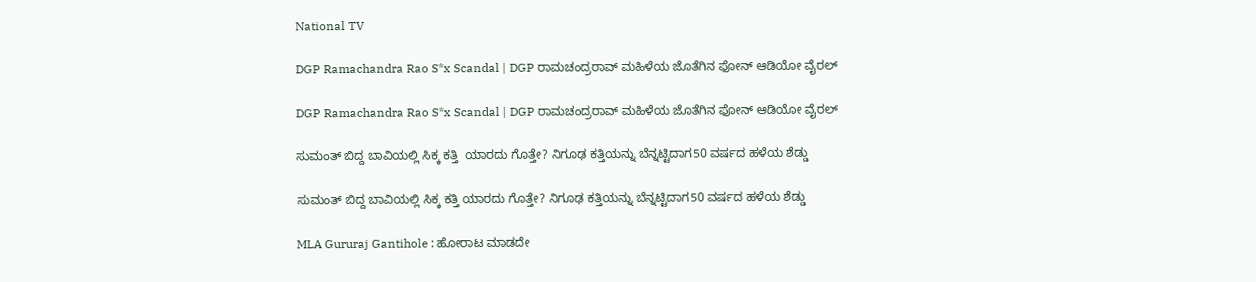National TV

DGP Ramachandra Rao S*x Scandal | DGP ರಾಮಚಂದ್ರರಾವ್ ಮಹಿಳೆಯ ಜೊತೆಗಿನ ಫೋನ್ ಆಡಿಯೋ ವೈರಲ್‌

DGP Ramachandra Rao S*x Scandal | DGP ರಾಮಚಂದ್ರರಾವ್ ಮಹಿಳೆಯ ಜೊತೆಗಿನ ಫೋನ್ ಆಡಿಯೋ ವೈರಲ್‌

ಸುಮಂತ್ ಬಿದ್ದ ಬಾವಿಯಲ್ಲಿ ಸಿಕ್ಕ ಕತ್ತಿ  ಯಾರದು ಗೊತ್ತೇ? ನಿಗೂಢ ಕತ್ತಿಯನ್ನು ಬೆನ್ನಟ್ಟಿದಾಗ50 ವರ್ಷದ ಹಳೆಯ ಶೆಡ್ಡು

ಸುಮಂತ್ ಬಿದ್ದ ಬಾವಿಯಲ್ಲಿ ಸಿಕ್ಕ ಕತ್ತಿ ಯಾರದು ಗೊತ್ತೇ? ನಿಗೂಢ ಕತ್ತಿಯನ್ನು ಬೆನ್ನಟ್ಟಿದಾಗ50 ವರ್ಷದ ಹಳೆಯ ಶೆಡ್ಡು

MLA Gururaj Gantihole : ಹೋರಾಟ ಮಾಡದೇ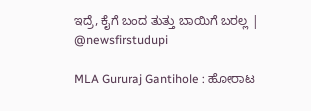ಇದ್ರೆ, ಕೈಗೆ ಬಂದ ತುತ್ತು ಬಾಯಿಗೆ ಬರಲ್ಲ | @newsfirstudupi

MLA Gururaj Gantihole : ಹೋರಾಟ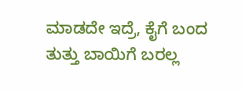ಮಾಡದೇ ಇದ್ರೆ, ಕೈಗೆ ಬಂದ ತುತ್ತು ಬಾಯಿಗೆ ಬರಲ್ಲ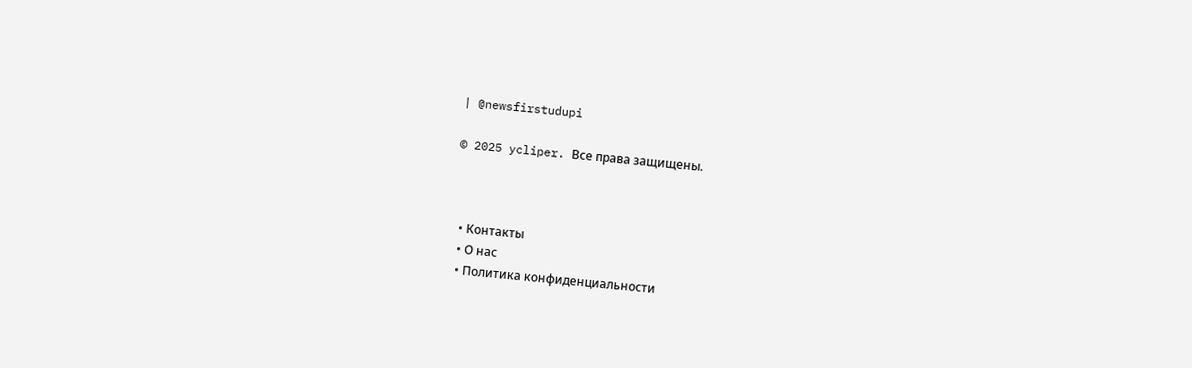| @newsfirstudupi

© 2025 ycliper. Все права защищены.



  • Контакты
  • О нас
  • Политика конфиденциальности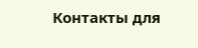Контакты для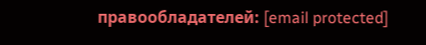правообладателей: [email protected]